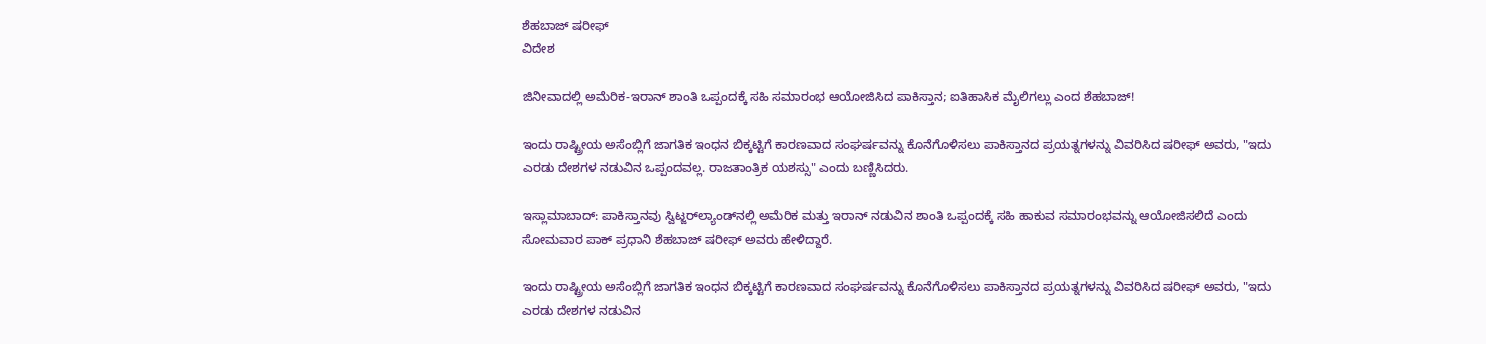ಶೆಹಬಾಜ್ ಷರೀಫ್
ವಿದೇಶ

ಜಿನೀವಾದಲ್ಲಿ ಅಮೆರಿಕ-ಇರಾನ್ ಶಾಂತಿ ಒಪ್ಪಂದಕ್ಕೆ ಸಹಿ ಸಮಾರಂಭ ಆಯೋಜಿಸಿದ ಪಾಕಿಸ್ತಾನ; ಐತಿಹಾಸಿಕ ಮೈಲಿಗಲ್ಲು ಎಂದ ಶೆಹಬಾಜ್!

ಇಂದು ರಾಷ್ಟ್ರೀಯ ಅಸೆಂಬ್ಲಿಗೆ ಜಾಗತಿಕ ಇಂಧನ ಬಿಕ್ಕಟ್ಟಿಗೆ ಕಾರಣವಾದ ಸಂಘರ್ಷವನ್ನು ಕೊನೆಗೊಳಿಸಲು ಪಾಕಿಸ್ತಾನದ ಪ್ರಯತ್ನಗಳನ್ನು ವಿವರಿಸಿದ ಷರೀಫ್ ಅವರು, "ಇದು ಎರಡು ದೇಶಗಳ ನಡುವಿನ ಒಪ್ಪಂದವಲ್ಲ. ರಾಜತಾಂತ್ರಿಕ ಯಶಸ್ಸು" ಎಂದು ಬಣ್ಣಿಸಿದರು.

ಇಸ್ಲಾಮಾಬಾದ್: ಪಾಕಿಸ್ತಾನವು ಸ್ವಿಟ್ಜರ್‌ಲ್ಯಾಂಡ್‌ನಲ್ಲಿ ಅಮೆರಿಕ ಮತ್ತು ಇರಾನ್ ನಡುವಿನ ಶಾಂತಿ ಒಪ್ಪಂದಕ್ಕೆ ಸಹಿ ಹಾಕುವ ಸಮಾರಂಭವನ್ನು ಆಯೋಜಿಸಲಿದೆ ಎಂದು ಸೋಮವಾರ ಪಾಕ್ ಪ್ರಧಾನಿ ಶೆಹಬಾಜ್ ಷರೀಫ್ ಅವರು ಹೇಳಿದ್ದಾರೆ.

ಇಂದು ರಾಷ್ಟ್ರೀಯ ಅಸೆಂಬ್ಲಿಗೆ ಜಾಗತಿಕ ಇಂಧನ ಬಿಕ್ಕಟ್ಟಿಗೆ ಕಾರಣವಾದ ಸಂಘರ್ಷವನ್ನು ಕೊನೆಗೊಳಿಸಲು ಪಾಕಿಸ್ತಾನದ ಪ್ರಯತ್ನಗಳನ್ನು ವಿವರಿಸಿದ ಷರೀಫ್ ಅವರು, "ಇದು ಎರಡು ದೇಶಗಳ ನಡುವಿನ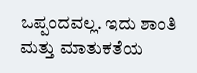ಒಪ್ಪಂದವಲ್ಲ. ಇದು ಶಾಂತಿ ಮತ್ತು ಮಾತುಕತೆಯ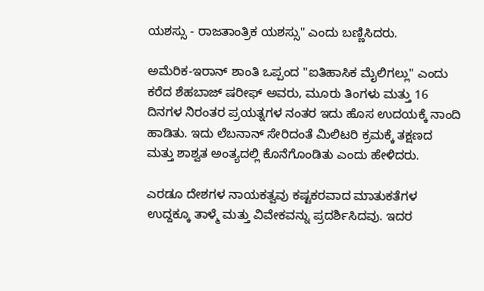ಯಶಸ್ಸು - ರಾಜತಾಂತ್ರಿಕ ಯಶಸ್ಸು" ಎಂದು ಬಣ್ಣಿಸಿದರು.

ಅಮೆರಿಕ-ಇರಾನ್ ಶಾಂತಿ ಒಪ್ಪಂದ "ಐತಿಹಾಸಿಕ ಮೈಲಿಗಲ್ಲು" ಎಂದು ಕರೆದ ಶೆಹಬಾಜ್ ಷರೀಫ್ ಅವರು, ಮೂರು ತಿಂಗಳು ಮತ್ತು 16 ದಿನಗಳ ನಿರಂತರ ಪ್ರಯತ್ನಗಳ ನಂತರ ಇದು ಹೊಸ ಉದಯಕ್ಕೆ ನಾಂದಿ ಹಾಡಿತು. ಇದು ಲೆಬನಾನ್ ಸೇರಿದಂತೆ ಮಿಲಿಟರಿ ಕ್ರಮಕ್ಕೆ ತಕ್ಷಣದ ಮತ್ತು ಶಾಶ್ವತ ಅಂತ್ಯದಲ್ಲಿ ಕೊನೆಗೊಂಡಿತು ಎಂದು ಹೇಳಿದರು.

ಎರಡೂ ದೇಶಗಳ ನಾಯಕತ್ವವು ಕಷ್ಟಕರವಾದ ಮಾತುಕತೆಗಳ ಉದ್ದಕ್ಕೂ ತಾಳ್ಮೆ ಮತ್ತು ವಿವೇಕವನ್ನು ಪ್ರದರ್ಶಿಸಿದವು. ಇದರ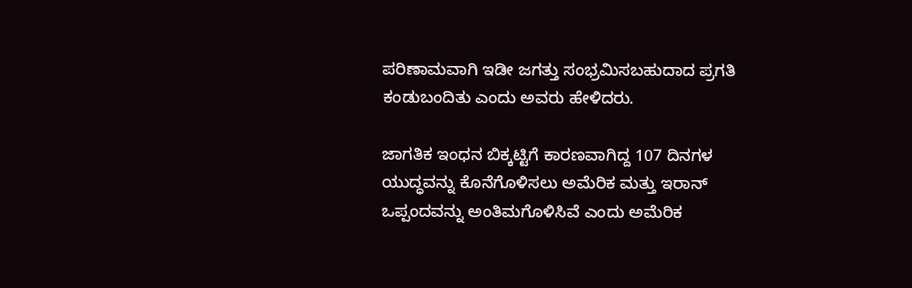ಪರಿಣಾಮವಾಗಿ ಇಡೀ ಜಗತ್ತು ಸಂಭ್ರಮಿಸಬಹುದಾದ ಪ್ರಗತಿ ಕಂಡುಬಂದಿತು ಎಂದು ಅವರು ಹೇಳಿದರು.

ಜಾಗತಿಕ ಇಂಧನ ಬಿಕ್ಕಟ್ಟಿಗೆ ಕಾರಣವಾಗಿದ್ದ 107 ದಿನಗಳ ಯುದ್ಧವನ್ನು ಕೊನೆಗೊಳಿಸಲು ಅಮೆರಿಕ ಮತ್ತು ಇರಾನ್ ಒಪ್ಪಂದವನ್ನು ಅಂತಿಮಗೊಳಿಸಿವೆ ಎಂದು ಅಮೆರಿಕ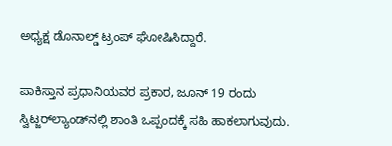ಅಧ್ಯಕ್ಷ ಡೊನಾಲ್ಡ್ ಟ್ರಂಪ್ ಘೋಷಿಸಿದ್ದಾರೆ.

ಪಾಕಿಸ್ತಾನ ಪ್ರಧಾನಿಯವರ ಪ್ರಕಾರ, ಜೂನ್ 19 ರಂದು ಸ್ವಿಟ್ಜರ್‌ಲ್ಯಾಂಡ್‌ನಲ್ಲಿ ಶಾಂತಿ ಒಪ್ಪಂದಕ್ಕೆ ಸಹಿ ಹಾಕಲಾಗುವುದು.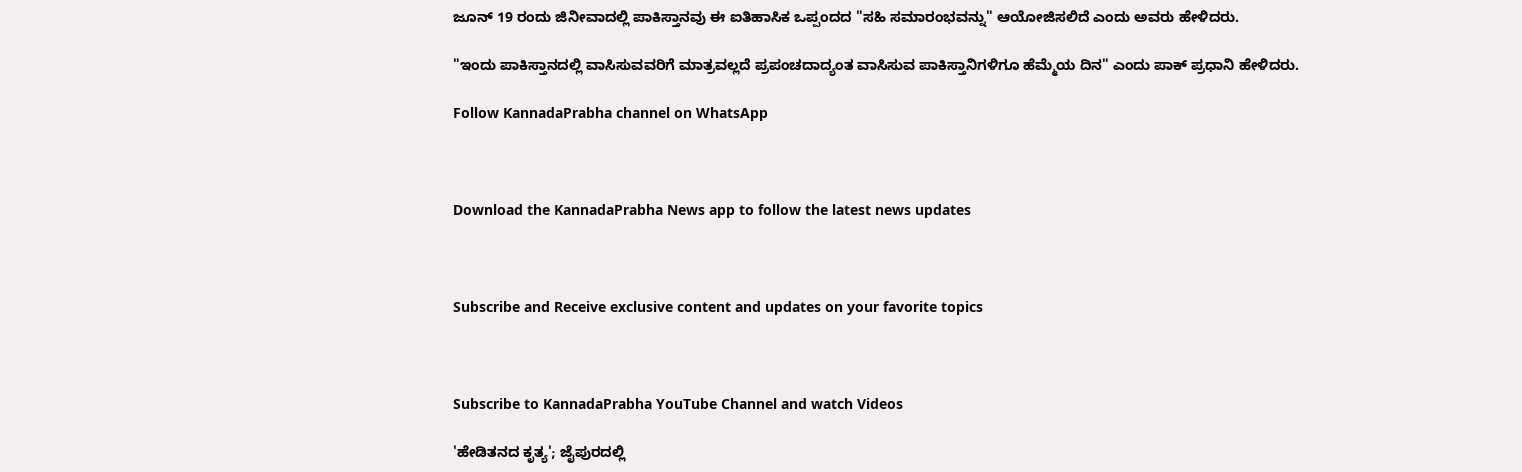ಜೂನ್ 19 ರಂದು ಜಿನೀವಾದಲ್ಲಿ ಪಾಕಿಸ್ತಾನವು ಈ ಐತಿಹಾಸಿಕ ಒಪ್ಪಂದದ "ಸಹಿ ಸಮಾರಂಭವನ್ನು" ಆಯೋಜಿಸಲಿದೆ ಎಂದು ಅವರು ಹೇಳಿದರು.

"ಇಂದು ಪಾಕಿಸ್ತಾನದಲ್ಲಿ ವಾಸಿಸುವವರಿಗೆ ಮಾತ್ರವಲ್ಲದೆ ಪ್ರಪಂಚದಾದ್ಯಂತ ವಾಸಿಸುವ ಪಾಕಿಸ್ತಾನಿಗಳಿಗೂ ಹೆಮ್ಮೆಯ ದಿನ" ಎಂದು ಪಾಕ್ ಪ್ರಧಾನಿ ಹೇಳಿದರು.

Follow KannadaPrabha channel on WhatsApp



Download the KannadaPrabha News app to follow the latest news updates



Subscribe and Receive exclusive content and updates on your favorite topics



Subscribe to KannadaPrabha YouTube Channel and watch Videos

'ಹೇಡಿತನದ ಕೃತ್ಯ'; ಜೈಪುರದಲ್ಲಿ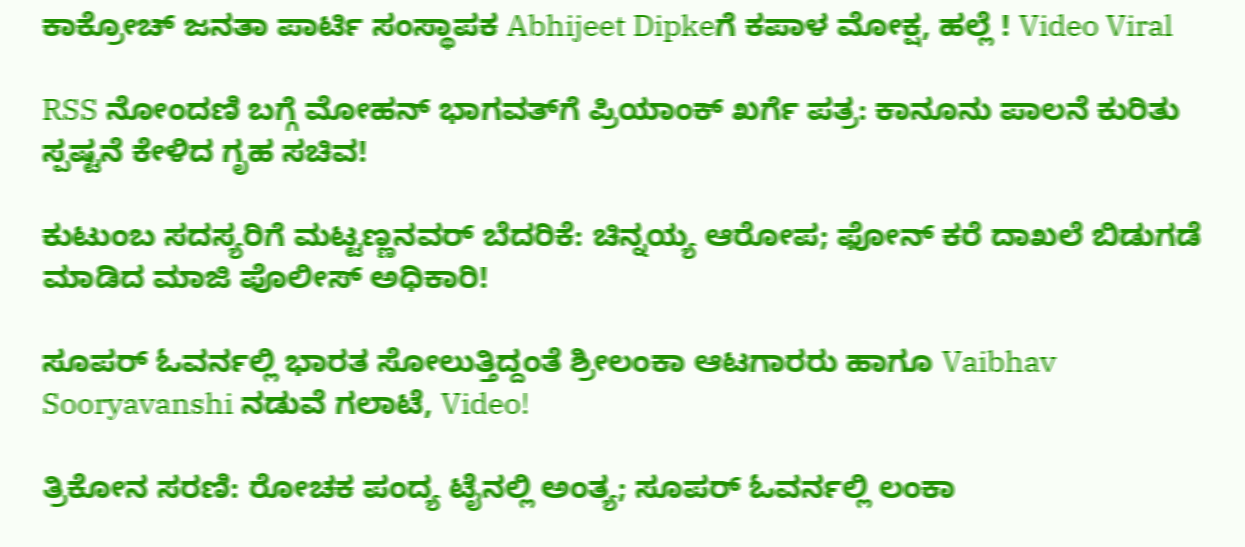ಕಾಕ್ರೋಚ್ ಜನತಾ ಪಾರ್ಟಿ ಸಂಸ್ಥಾಪಕ Abhijeet Dipkeಗೆ ಕಪಾಳ ಮೋಕ್ಷ, ಹಲ್ಲೆ ! Video Viral

RSS ನೋಂದಣಿ ಬಗ್ಗೆ ಮೋಹನ್ ಭಾಗವತ್‌ಗೆ ಪ್ರಿಯಾಂಕ್ ಖರ್ಗೆ ಪತ್ರ: ಕಾನೂನು ಪಾಲನೆ ಕುರಿತು ಸ್ಪಷ್ಟನೆ ಕೇಳಿದ ಗೃಹ ಸಚಿವ!

ಕುಟುಂಬ ಸದಸ್ಯರಿಗೆ ಮಟ್ಟಣ್ಣನವರ್ ಬೆದರಿಕೆ: ಚಿನ್ನಯ್ಯ ಆರೋಪ; ಫೋನ್ ಕರೆ ದಾಖಲೆ ಬಿಡುಗಡೆ ಮಾಡಿದ ಮಾಜಿ ಪೊಲೀಸ್ ಅಧಿಕಾರಿ!

ಸೂಪರ್ ಓವರ್ನಲ್ಲಿ ಭಾರತ ಸೋಲುತ್ತಿದ್ದಂತೆ ಶ್ರೀಲಂಕಾ ಆಟಗಾರರು ಹಾಗೂ Vaibhav Sooryavanshi ನಡುವೆ ಗಲಾಟೆ, Video!

ತ್ರಿಕೋನ ಸರಣಿ: ರೋಚಕ ಪಂದ್ಯ ಟೈನಲ್ಲಿ ಅಂತ್ಯ; ಸೂಪರ್ ಓವರ್ನಲ್ಲಿ ಲಂಕಾ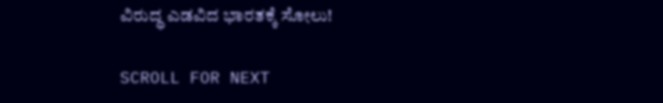ವಿರುದ್ಧ ಎಡವಿದ ಭಾರತಕ್ಕೆ ಸೋಲು!

SCROLL FOR NEXT